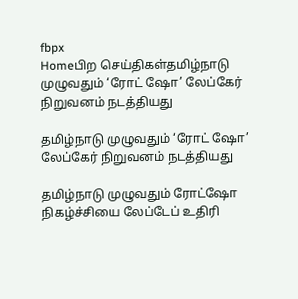fbpx
Homeபிற செய்திகள்தமிழ்நாடு முழுவதும் ‘ரோட் ஷோ’ லேப்கேர் நிறுவனம் நடத்தியது

தமிழ்நாடு முழுவதும் ‘ரோட் ஷோ’ லேப்கேர் நிறுவனம் நடத்தியது

தமிழ்நாடு முழுவதும் ரோட்ஷோ நிகழ்ச்சியை லேப்டேப் உதிரி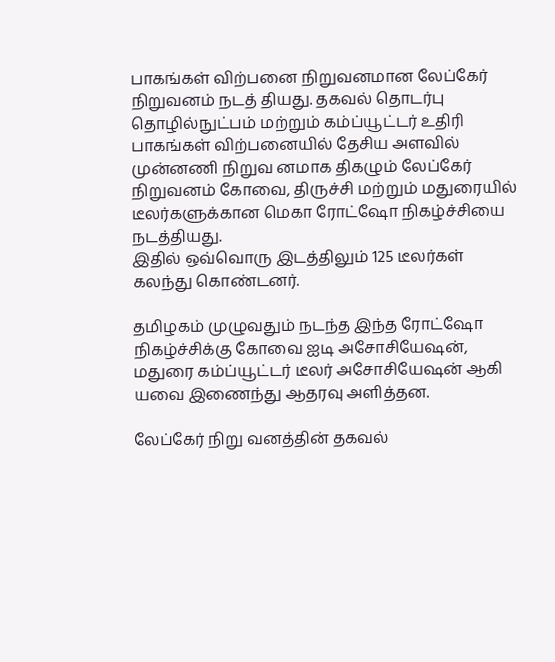பாகங்கள் விற்பனை நிறுவனமான லேப்கேர் நிறுவனம் நடத் தியது. தகவல் தொடர்பு தொழில்நுட்பம் மற்றும் கம்ப்யூட்டர் உதிரி பாகங்கள் விற்பனையில் தேசிய அளவில் முன்னணி நிறுவ னமாக திகழும் லேப்கேர் நிறுவனம் கோவை, திருச்சி மற்றும் மதுரையில் டீலர்களுக்கான மெகா ரோட்ஷோ நிகழ்ச்சியை நடத்தியது.
இதில் ஒவ்வொரு இடத்திலும் 125 டீலர்கள் கலந்து கொண்டனர்.

தமிழகம் முழுவதும் நடந்த இந்த ரோட்ஷோ நிகழ்ச்சிக்கு கோவை ஐடி அசோசியேஷன், மதுரை கம்ப்யூட்டர் டீலர் அசோசியேஷன் ஆகி யவை இணைந்து ஆதரவு அளித்தன.

லேப்கேர் நிறு வனத்தின் தகவல்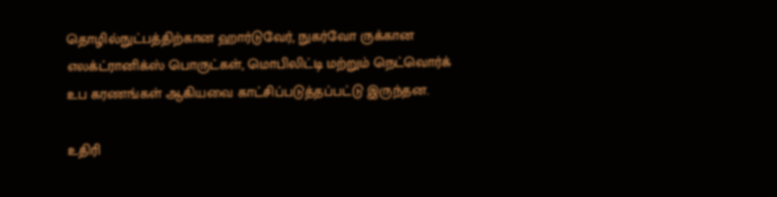தொழில்நுட்பத்திற்கான ஹார்டுவேர், நுகர்வோ ருக்கான எலக்ட்ரானிக்ஸ் பொருட்கள், மொபிலிட்டி மற்றும் நெட்வொர்க் உப கரணங்கள் ஆகியவை காட்சிப்படுத்தப்பட்டு இருந்தன.

உதிரி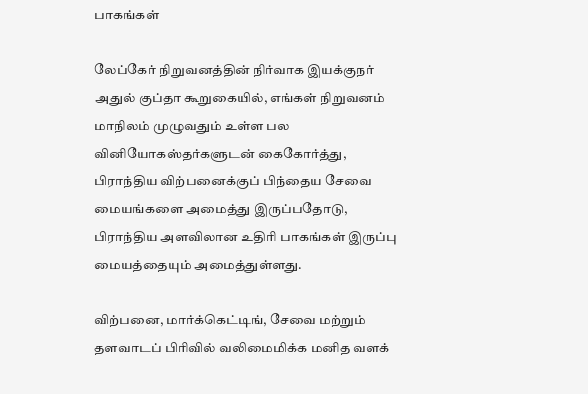பாகங்கள்

லேப்கேர் நிறுவனத்தின் நிர்வாக இயக்குநர் அதுல் குப்தா கூறுகையில், எங்கள் நிறுவனம் மாநிலம் முழுவதும் உள்ள பல வினியோகஸ்தர்களுடன் கைகோர்த்து, பிராந்திய விற்பனைக்குப் பிந்தைய சேவை மையங்களை அமைத்து இருப்பதோடு, பிராந்திய அளவிலான உதிரி பாகங்கள் இருப்பு மையத்தையும் அமைத்துள்ளது.

விற்பனை, மார்க்கெட்டிங், சேவை மற்றும் தளவாடப் பிரிவில் வலிமைமிக்க மனித வளக்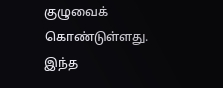குழுவைக் கொண்டுள்ளது. இந்த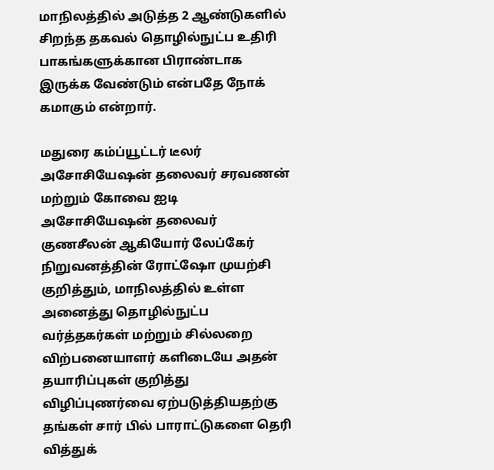மாநிலத்தில் அடுத்த 2 ஆண்டுகளில் சிறந்த தகவல் தொழில்நுட்ப உதிரி பாகங்களுக்கான பிராண்டாக இருக்க வேண்டும் என்பதே நோக் கமாகும் என்றார்.

மதுரை கம்ப்யூட்டர் டீலர் அசோசியேஷன் தலைவர் சரவணன் மற்றும் கோவை ஐடி அசோசியேஷன் தலைவர் குணசீலன் ஆகியோர் லேப்கேர் நிறுவனத்தின் ரோட்ஷோ முயற்சி குறித்தும், மாநிலத்தில் உள்ள அனைத்து தொழில்நுட்ப வர்த்தகர்கள் மற்றும் சில்லறை விற்பனையாளர் களிடையே அதன் தயாரிப்புகள் குறித்து விழிப்புணர்வை ஏற்படுத்தியதற்கு தங்கள் சார் பில் பாராட்டுகளை தெரி வித்துக்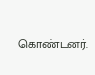கொண்டனர்.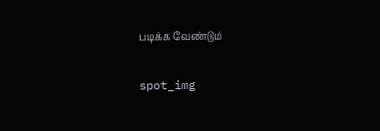படிக்க வேண்டும்

spot_img